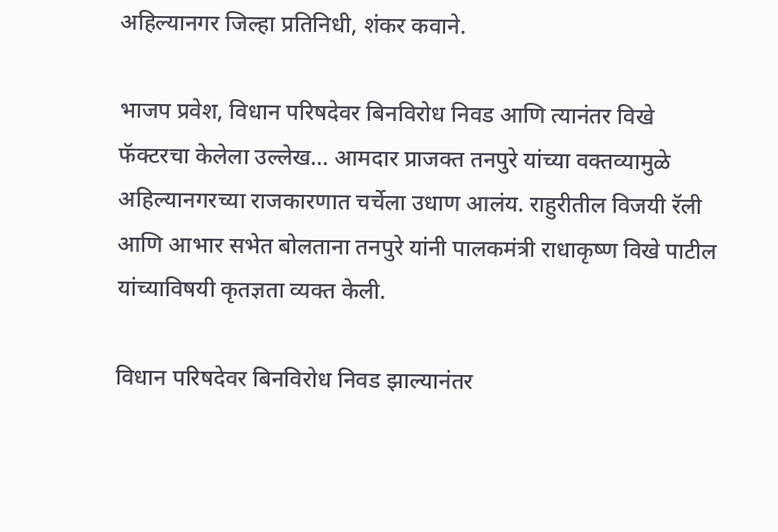अहिल्यानगर जिल्हा प्रतिनिधी, शंकर कवाने.

भाजप प्रवेश, विधान परिषदेवर बिनविरोध निवड आणि त्यानंतर विखे फॅक्टरचा केलेला उल्लेख… आमदार प्राजक्त तनपुरे यांच्या वक्तव्यामुळे अहिल्यानगरच्या राजकारणात चर्चेला उधाण आलंय. राहुरीतील विजयी रॅली आणि आभार सभेत बोलताना तनपुरे यांनी पालकमंत्री राधाकृष्ण विखे पाटील यांच्याविषयी कृतज्ञता व्यक्त केली.

विधान परिषदेवर बिनविरोध निवड झाल्यानंतर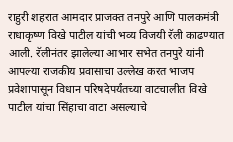राहुरी शहरात आमदार प्राजक्त तनपुरे आणि पालकमंत्री राधाकृष्ण विखे पाटील यांची भव्य विजयी रॅली काढण्यात आली. रॅलीनंतर झालेल्या आभार सभेत तनपुरे यांनी आपल्या राजकीय प्रवासाचा उल्लेख करत भाजप प्रवेशापासून विधान परिषदेपर्यंतच्या वाटचालीत विखे पाटील यांचा सिंहाचा वाटा असल्याचे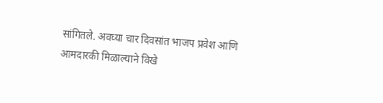सांगितले. अवघ्या चार दिवसांत भाजप प्रवेश आणि आमदारकी मिळाल्याने विखे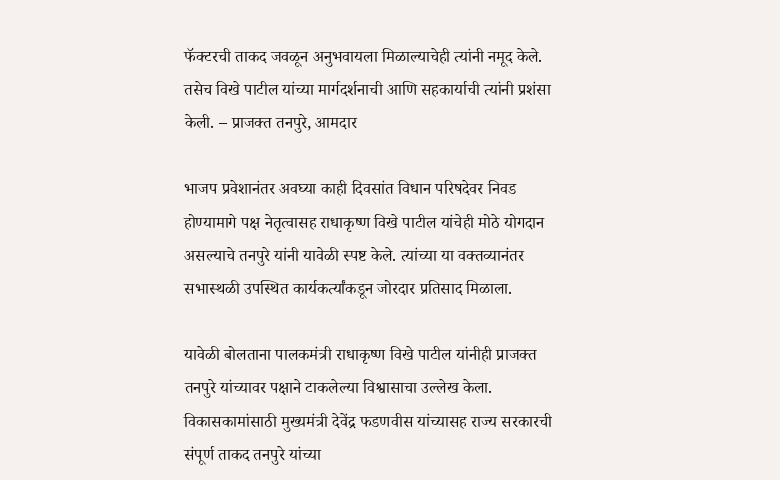फॅक्टरची ताकद जवळून अनुभवायला मिळाल्याचेही त्यांनी नमूद केले. तसेच विखे पाटील यांच्या मार्गदर्शनाची आणि सहकार्याची त्यांनी प्रशंसा केली. – प्राजक्त तनपुरे, आमदार

भाजप प्रवेशानंतर अवघ्या काही दिवसांत विधान परिषदेवर निवड होण्यामागे पक्ष नेतृत्वासह राधाकृष्ण विखे पाटील यांचेही मोठे योगदान असल्याचे तनपुरे यांनी यावेळी स्पष्ट केले. त्यांच्या या वक्तव्यानंतर सभास्थळी उपस्थित कार्यकर्त्यांकडून जोरदार प्रतिसाद मिळाला.

यावेळी बोलताना पालकमंत्री राधाकृष्ण विखे पाटील यांनीही प्राजक्त तनपुरे यांच्यावर पक्षाने टाकलेल्या विश्वासाचा उल्लेख केला. विकासकामांसाठी मुख्यमंत्री देवेंद्र फडणवीस यांच्यासह राज्य सरकारची संपूर्ण ताकद तनपुरे यांच्या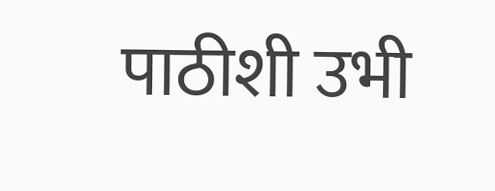पाठीशी उभी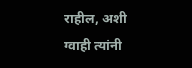राहील, अशी ग्वाही त्यांनी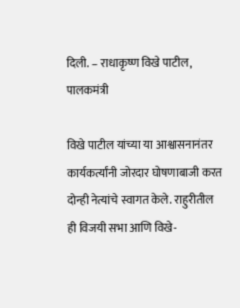दिली. – राधाकृष्ण विखे पाटील, पालकमंत्री

विखे पाटील यांच्या या आश्वासनानंतर कार्यकर्त्यांनी जोरदार घोषणाबाजी करत दोन्ही नेत्यांचे स्वागत केले. राहुरीतील ही विजयी सभा आणि विखे-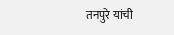तनपुरे यांची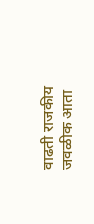वाढती राजकीय जवळीक आता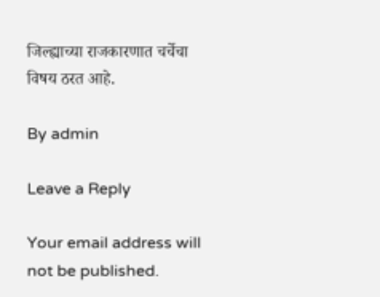जिल्ह्याच्या राजकारणात चर्चेचा विषय ठरत आहे.

By admin

Leave a Reply

Your email address will not be published.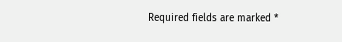Required fields are marked *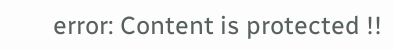error: Content is protected !!